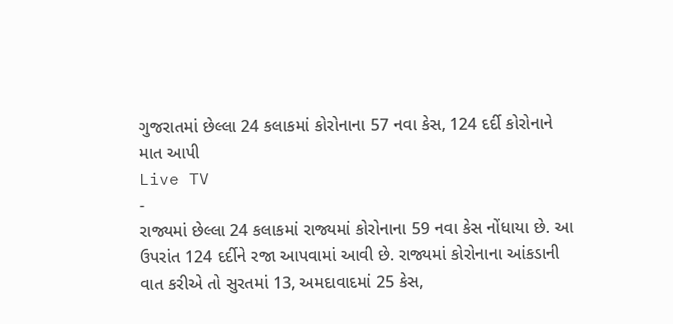ગુજરાતમાં છેલ્લા 24 કલાકમાં કોરોનાના 57 નવા કેસ, 124 દર્દી કોરોનાને માત આપી
Live TV
-
રાજ્યમાં છેલ્લા 24 કલાકમાં રાજ્યમાં કોરોનાના 59 નવા કેસ નોંધાયા છે. આ ઉપરાંત 124 દર્દીને રજા આપવામાં આવી છે. રાજ્યમાં કોરોનાના આંકડાની વાત કરીએ તો સુરતમાં 13, અમદાવાદમાં 25 કેસ,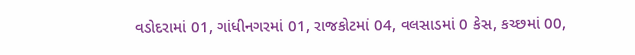વડોદરામાં 01, ગાંધીનગરમાં 01, રાજકોટમાં 04, વલસાડમાં 0 કેસ, કચ્છમાં 00,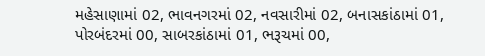મહેસાણામાં 02, ભાવનગરમાં 02, નવસારીમાં 02, બનાસકાંઠામાં 01, પોરબંદરમાં 00, સાબરકાંઠામાં 01, ભરૂચમાં 00,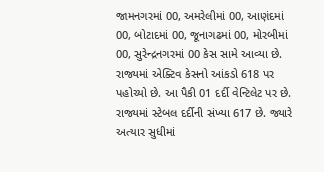જામનગરમાં 00, અમરેલીમાં 00, આણંદમાં 00, બોટાદમાં 00, જૂનાગઢમાં 00, મોરબીમાં 00, સુરેન્દ્રનગરમાં 00 કેસ સામે આવ્યા છે.
રાજ્યમાં એક્ટિવ કેસનો આંકડો 618 પર પહોચ્યો છે. આ પૈકી 01 દર્દી વેન્ટિલેટ પર છે. રાજ્યમાં સ્ટેબલ દર્દીની સંખ્યા 617 છે. જ્યારે અત્યાર સુધીમાં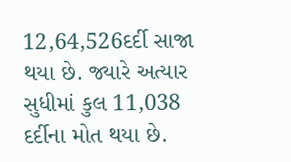12,64,526દર્દી સાજા થયા છે. જ્યારે અત્યાર સુધીમાં કુલ 11,038 દર્દીના મોત થયા છે.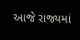આજે રાજ્યમાં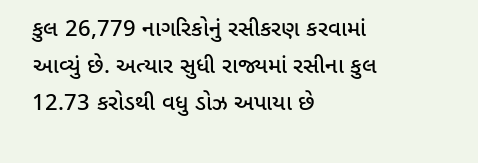કુલ 26,779 નાગરિકોનું રસીકરણ કરવામાં આવ્યું છે. અત્યાર સુધી રાજ્યમાં રસીના કુલ 12.73 કરોડથી વધુ ડોઝ અપાયા છે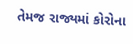તેમજ રાજ્યમાં કોરોના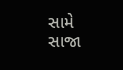સામે સાજા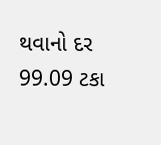થવાનો દર 99.09 ટકા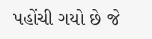પહોંચી ગયો છે જે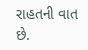રાહતની વાત છે.